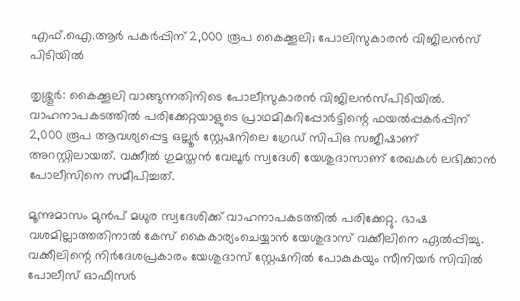എഫ്.ഐ.ആർ പകർപ്പിന് 2,000 രൂപ കൈക്കൂലി; പോലിസുകാരന്‍ വിജിലന്‍സ് പിടിയില്‍

തൃശ്ശൂര്‍: കൈക്കൂലി വാങ്ങുന്നതിനിടെ പോലീസുകാരന്‍ വിജിലന്‍സ്പിടിയില്‍. വാഹനാപകടത്തില്‍ പരിക്കേറ്റയാളുടെ പ്രാഥമികറിപ്പോര്‍ട്ടിന്റെ ഫയല്‍പ്പകര്‍പ്പിന് 2,000 രൂപ ആവശ്യപ്പെട്ട ഒല്ലൂര്‍ സ്റ്റേഷനിലെ ഗ്രേഡ് സിപിഒ സജീഷാണ് അറസ്റ്റിലായത്. വക്കീല്‍ ഗുമസ്തന്‍ വേലൂര്‍ സ്വദേശി യേശുദാസാണ് രേഖകള്‍ ലഭിക്കാന്‍ പോലീസിനെ സമീപിച്ചത്.

മൂന്നുമാസം മുന്‍പ് മധുര സ്വദേശിക്ക് വാഹനാപകടത്തില്‍ പരിക്കേറ്റു. ഭാഷ വശമില്ലാത്തതിനാല്‍ കേസ് കൈകാര്യംചെയ്യാന്‍ യേശുദാസ് വക്കീലിനെ ഏല്‍പ്പിച്ചു. വക്കീലിന്റെ നിര്‍ദേശപ്രകാരം യേശുദാസ് സ്റ്റേഷനില്‍ പോകുകയും സീനിയര്‍ സിവില്‍ പോലീസ് ഓഫീസര്‍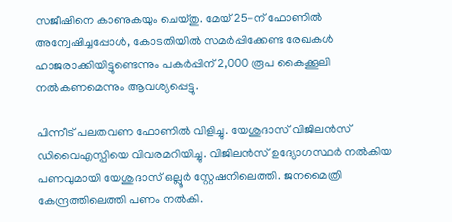സജീഷിനെ കാണുകയും ചെയ്തു. മേയ് 25-ന് ഫോണില്‍ അന്വേഷിച്ചപ്പോള്‍, കോടതിയില്‍ സമര്‍പ്പിക്കേണ്ട രേഖകള്‍ ഹാജരാക്കിയിട്ടുണ്ടെന്നും പകര്‍പ്പിന് 2,000 രൂപ കൈക്കൂലി നല്‍കണമെന്നും ആവശ്യപ്പെട്ടു.

പിന്നീട് പലതവണ ഫോണില്‍ വിളിച്ചു. യേശുദാസ് വിജിലന്‍സ് ഡിവൈഎസ്പിയെ വിവരമറിയിച്ചു. വിജിലന്‍സ് ഉദ്യോഗസ്ഥര്‍ നല്‍കിയ പണവുമായി യേശുദാസ് ഒല്ലൂര്‍ സ്റ്റേഷനിലെത്തി. ജനമൈത്രി കേന്ദ്രത്തിലെത്തി പണം നല്‍കി.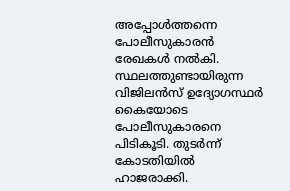അപ്പോള്‍ത്തന്നെ പോലീസുകാരന്‍ രേഖകള്‍ നല്‍കി. സ്ഥലത്തുണ്ടായിരുന്ന വിജിലന്‍സ് ഉദ്യോഗസ്ഥര്‍ കൈയോടെ പോലീസുകാരനെ പിടികൂടി. തുടര്‍ന്ന് കോടതിയില്‍ ഹാജരാക്കി.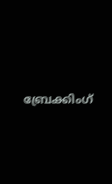ബ്രേക്കിംഗ്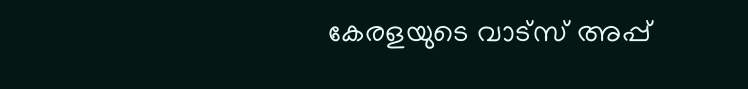കേരളയുടെ വാട്സ് അപ്പ്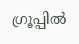ഗ്രൂപ്പിൽ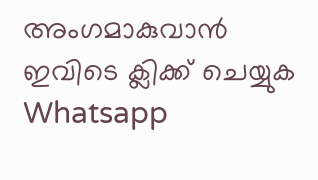അംഗമാകുവാൻ ഇവിടെ ക്ലിക്ക് ചെയ്യുക Whatsapp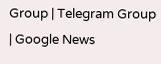Group | Telegram Group | Google News